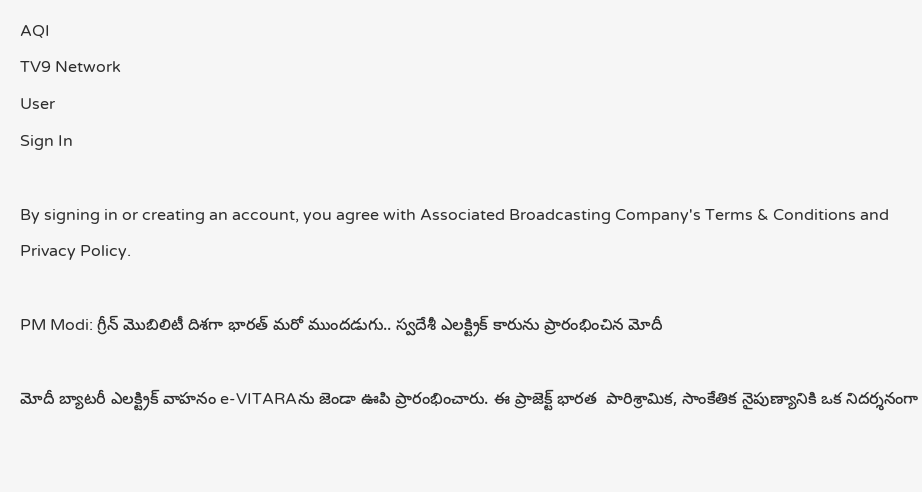AQI
TV9 Network
User
Sign In

By signing in or creating an account, you agree with Associated Broadcasting Company's Terms & Conditions and Privacy Policy.

PM Modi: గ్రీన్ మొబిలిటీ దిశగా భారత్ మరో ముందడుగు.. స్వదేశీ ఎలక్ట్రిక్ కారును ప్రారంభించిన మోదీ

మోదీ బ్యాటరీ ఎలక్ట్రిక్ వాహనం e-VITARAను జెండా ఊపి ప్రారంభించారు. ఈ ప్రాజెక్ట్ భారత  పారిశ్రామిక, సాంకేతిక నైపుణ్యానికి ఒక నిదర్శనంగా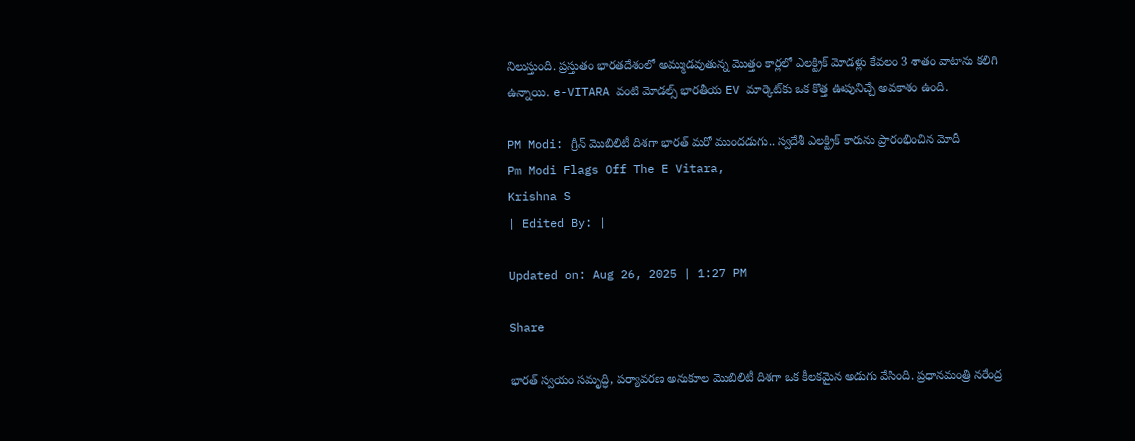నిలుస్తుంది. ప్రస్తుతం భారతదేశంలో అమ్ముడవుతున్న మొత్తం కార్లలో ఎలక్ట్రిక్ మోడళ్లు కేవలం 3 శాతం వాటాను కలిగి ఉన్నాయి. e-VITARA వంటి మోడల్స్ భారతీయ EV మార్కెట్‌కు ఒక కొత్త ఊపునిచ్చే అవకాశం ఉంది.

PM Modi: గ్రీన్ మొబిలిటీ దిశగా భారత్ మరో ముందడుగు.. స్వదేశీ ఎలక్ట్రిక్ కారును ప్రారంభించిన మోదీ
Pm Modi Flags Off The E Vitara,
Krishna S
| Edited By: |

Updated on: Aug 26, 2025 | 1:27 PM

Share

భారత్ స్వయం సమృద్ధి, పర్యావరణ అనుకూల మొబిలిటీ దిశగా ఒక కీలకమైన అడుగు వేసింది. ప్రధానమంత్రి నరేంద్ర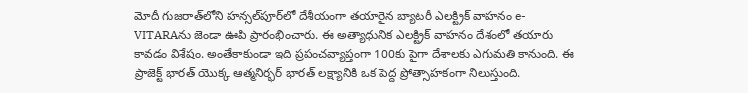మోదీ గుజరాత్‌లోని హన్సల్‌పూర్‌లో దేశీయంగా తయారైన బ్యాటరీ ఎలక్ట్రిక్ వాహనం e-VITARAను జెండా ఊపి ప్రారంభించారు. ఈ అత్యాధునిక ఎలక్ట్రిక్ వాహనం దేశంలో తయారు కావడం విశేషం. అంతేకాకుండా ఇది ప్రపంచవ్యాప్తంగా 100కు పైగా దేశాలకు ఎగుమతి కానుంది. ఈ ప్రాజెక్ట్ భారత్ యొక్క ఆత్మనిర్భర్ భారత్ లక్ష్యానికి ఒక పెద్ద ప్రోత్సాహకంగా నిలుస్తుంది.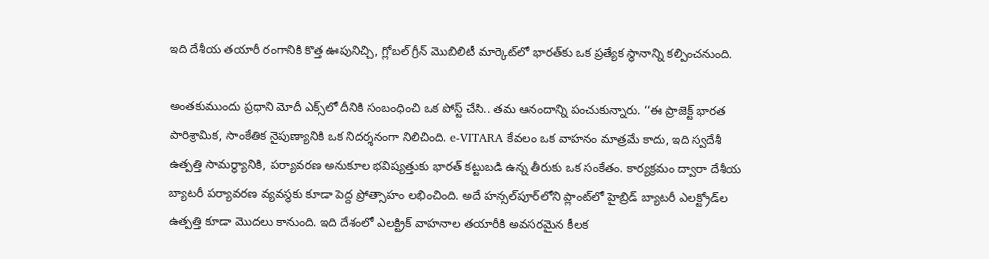ఇది దేశీయ తయారీ రంగానికి కొత్త ఊపునిచ్చి, గ్లోబల్ గ్రీన్ మొబిలిటీ మార్కెట్‌లో భారత్‌కు ఒక ప్రత్యేక స్థానాన్ని కల్పించనుంది.

అంతకుముందు ప్రధాని మోదీ ఎక్స్‌లో దీనికి సంబంధించి ఒక పోస్ట్ చేసి.. తమ ఆనందాన్ని పంచుకున్నారు. ‘‘ఈ ప్రాజెక్ట్ భారత పారిశ్రామిక, సాంకేతిక నైపుణ్యానికి ఒక నిదర్శనంగా నిలిచింది. e-VITARA కేవలం ఒక వాహనం మాత్రమే కాదు, ఇది స్వదేశీ ఉత్పత్తి సామర్థ్యానికి, పర్యావరణ అనుకూల భవిష్యత్తుకు భారత్ కట్టుబడి ఉన్న తీరుకు ఒక సంకేతం. కార్యక్రమం ద్వారా దేశీయ బ్యాటరీ పర్యావరణ వ్యవస్థకు కూడా పెద్ద ప్రోత్సాహం లభించింది. అదే హన్సల్‌పూర్‌లోని ప్లాంట్‌లో హైబ్రిడ్ బ్యాటరీ ఎలక్ట్రోడ్‌ల ఉత్పత్తి కూడా మొదలు కానుంది. ఇది దేశంలో ఎలక్ట్రిక్ వాహనాల తయారీకి అవసరమైన కీలక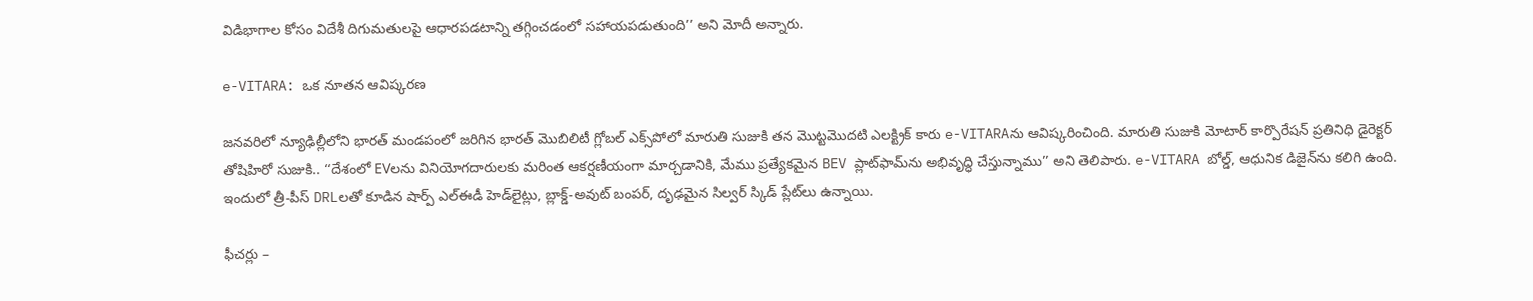విడిభాగాల కోసం విదేశీ దిగుమతులపై ఆధారపడటాన్ని తగ్గించడంలో సహాయపడుతుంది’’ అని మోదీ అన్నారు.

e-VITARA: ఒక నూతన ఆవిష్కరణ

జనవరిలో న్యూఢిల్లీలోని భారత్ మండపంలో జరిగిన భారత్ మొబిలిటీ గ్లోబల్ ఎక్స్‌పోలో మారుతి సుజుకి తన మొట్టమొదటి ఎలక్ట్రిక్ కారు e-VITARAను ఆవిష్కరించింది. మారుతి సుజుకి మోటార్ కార్పొరేషన్ ప్రతినిధి డైరెక్టర్ తోషిహిరో సుజుకి.. ‘‘దేశంలో EVలను వినియోగదారులకు మరింత ఆకర్షణీయంగా మార్చడానికి, మేము ప్రత్యేకమైన BEV ప్లాట్‌ఫామ్‌ను అభివృద్ధి చేస్తున్నాము’’ అని తెలిపారు. e-VITARA బోల్డ్, ఆధునిక డిజైన్‌ను కలిగి ఉంది. ఇందులో త్రీ-పీస్ DRLలతో కూడిన షార్ప్ ఎల్ఈడీ హెడ్‌లైట్లు, బ్లాక్డ్-అవుట్ బంపర్, దృఢమైన సిల్వర్ స్కిడ్ ప్లేట్‌లు ఉన్నాయి.

ఫీచర్లు –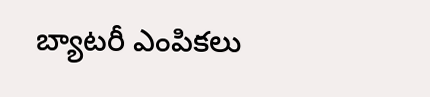బ్యాటరీ ఎంపికలు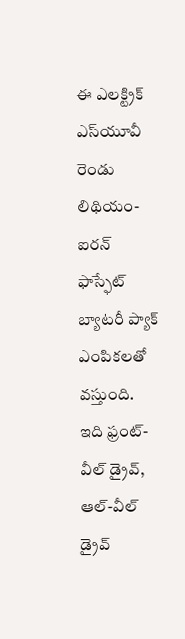ఈ ఎలక్ట్రిక్ ఎస్‌యూవీ రెండు లిథియం-ఐరన్ ఫాస్ఫేట్ బ్యాటరీ ప్యాక్ ఎంపికలతో వస్తుంది. ఇది ఫ్రంట్-వీల్ డ్రైవ్, ఆల్-వీల్ డ్రైవ్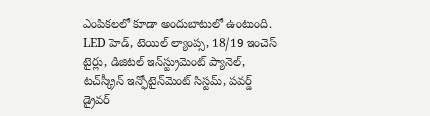ఎంపికలలో కూడా అందుబాటులో ఉంటుంది. LED హెడ్, టెయిల్ ల్యాంప్స, 18/19 ఇంచెస్ టైర్లు, డిజిటల్ ఇన్‌స్ట్రుమెంట్ ప్యానెల్, టచ్‌స్క్రీన్ ఇన్ఫోటైన్‌మెంట్ సిస్టమ్, పవర్డ్ డ్రైవర్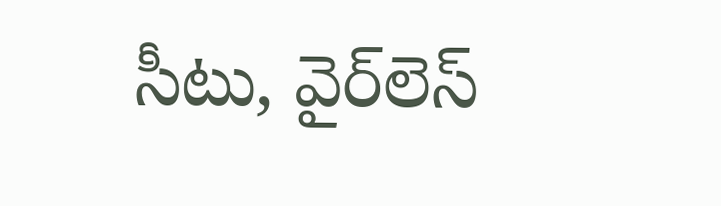సీటు, వైర్‌లెస్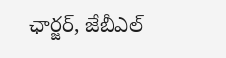ఛార్జర్, జేబీఎల్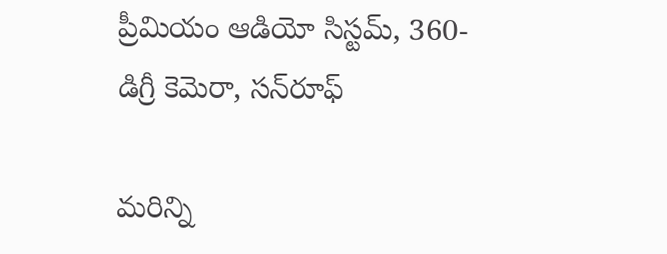ప్రీమియం ఆడియో సిస్టమ్, 360-డిగ్రీ కెమెరా, సన్‌రూఫ్

మరిన్ని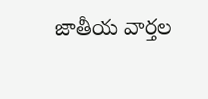జాతీయ వార్తల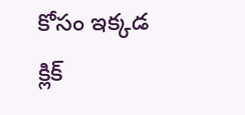కోసం ఇక్కడ క్లిక్‌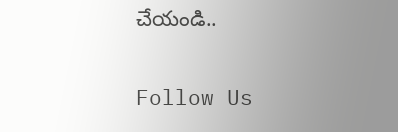చేయండి..

Follow Us